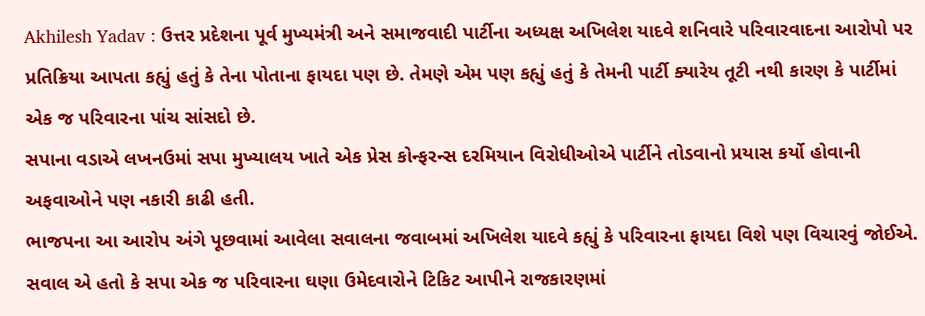Akhilesh Yadav : ઉત્તર પ્રદેશના પૂર્વ મુખ્યમંત્રી અને સમાજવાદી પાર્ટીના અધ્યક્ષ અખિલેશ યાદવે શનિવારે પરિવારવાદના આરોપો પર પ્રતિક્રિયા આપતા કહ્યું હતું કે તેના પોતાના ફાયદા પણ છે. તેમણે એમ પણ કહ્યું હતું કે તેમની પાર્ટી ક્યારેય તૂટી નથી કારણ કે પાર્ટીમાં એક જ પરિવારના પાંચ સાંસદો છે.
સપાના વડાએ લખનઉમાં સપા મુખ્યાલય ખાતે એક પ્રેસ કોન્ફરન્સ દરમિયાન વિરોધીઓએ પાર્ટીને તોડવાનો પ્રયાસ કર્યો હોવાની અફવાઓને પણ નકારી કાઢી હતી.
ભાજપના આ આરોપ અંગે પૂછવામાં આવેલા સવાલના જવાબમાં અખિલેશ યાદવે કહ્યું કે પરિવારના ફાયદા વિશે પણ વિચારવું જોઈએ. સવાલ એ હતો કે સપા એક જ પરિવારના ઘણા ઉમેદવારોને ટિકિટ આપીને રાજકારણમાં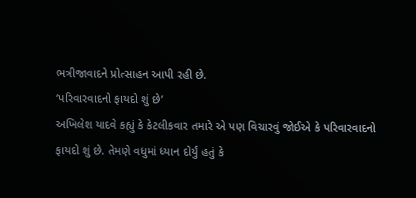ભત્રીજાવાદને પ્રોત્સાહન આપી રહી છે.
‘પરિવારવાદનો ફાયદો શું છે’
અખિલેશ યાદવે કહ્યું કે કેટલીકવાર તમારે એ પણ વિચારવું જોઈએ કે પરિવારવાદનો ફાયદો શું છે. તેમણે વધુમાં ધ્યાન દોર્યું હતું કે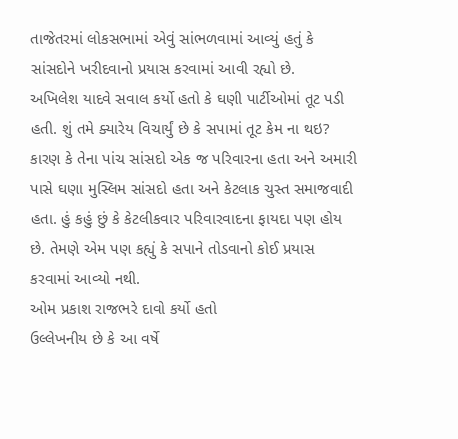તાજેતરમાં લોકસભામાં એવું સાંભળવામાં આવ્યું હતું કે સાંસદોને ખરીદવાનો પ્રયાસ કરવામાં આવી રહ્યો છે.
અખિલેશ યાદવે સવાલ કર્યો હતો કે ઘણી પાર્ટીઓમાં તૂટ પડી હતી. શું તમે ક્યારેય વિચાર્યું છે કે સપામાં તૂટ કેમ ના થઇ? કારણ કે તેના પાંચ સાંસદો એક જ પરિવારના હતા અને અમારી પાસે ઘણા મુસ્લિમ સાંસદો હતા અને કેટલાક ચુસ્ત સમાજવાદી હતા. હું કહું છું કે કેટલીકવાર પરિવારવાદના ફાયદા પણ હોય છે. તેમણે એમ પણ કહ્યું કે સપાને તોડવાનો કોઈ પ્રયાસ કરવામાં આવ્યો નથી.
ઓમ પ્રકાશ રાજભરે દાવો કર્યો હતો
ઉલ્લેખનીય છે કે આ વર્ષે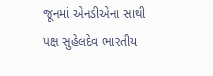જૂનમાં એનડીએના સાથી પક્ષ સુહેલદેવ ભારતીય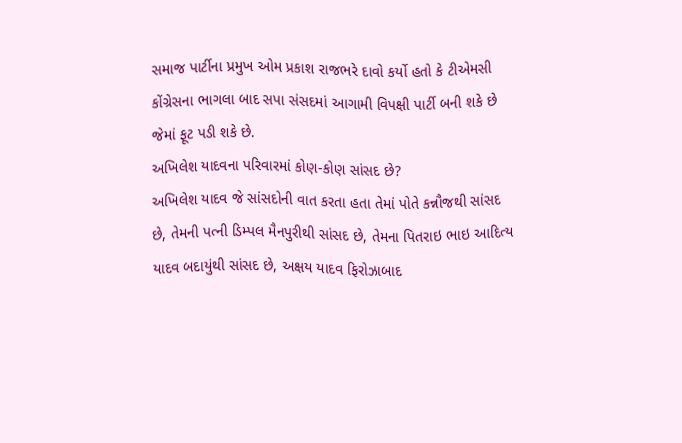સમાજ પાર્ટીના પ્રમુખ ઓમ પ્રકાશ રાજભરે દાવો કર્યો હતો કે ટીએમસી કોંગ્રેસના ભાગલા બાદ સપા સંસદમાં આગામી વિપક્ષી પાર્ટી બની શકે છે જેમાં ફૂટ પડી શકે છે.
અખિલેશ યાદવના પરિવારમાં કોણ-કોણ સાંસદ છે?
અખિલેશ યાદવ જે સાંસદોની વાત કરતા હતા તેમાં પોતે કન્નૌજથી સાંસદ છે, તેમની પત્ની ડિમ્પલ મૈનપુરીથી સાંસદ છે, તેમના પિતરાઇ ભાઇ આદિત્ય યાદવ બદાયુંથી સાંસદ છે, અક્ષય યાદવ ફિરોઝાબાદ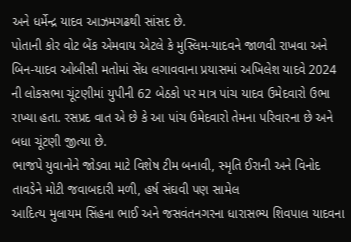અને ધર્મેન્દ્ર યાદવ આઝમગઢથી સાંસદ છે.
પોતાની કોર વોટ બેંક એમવાય એટલે કે મુસ્લિમ-યાદવને જાળવી રાખવા અને બિન-યાદવ ઓબીસી મતોમાં સેંધ લગાવવાના પ્રયાસમાં અખિલેશ યાદવે 2024 ની લોકસભા ચૂંટણીમાં યુપીની 62 બેઠકો પર માત્ર પાંચ યાદવ ઉમેદવારો ઉભા રાખ્યા હતા. રસપ્રદ વાત એ છે કે આ પાંચ ઉમેદવારો તેમના પરિવારના છે અને બધા ચૂંટણી જીત્યા છે.
ભાજપે યુવાનોને જોડવા માટે વિશેષ ટીમ બનાવી, સ્મૃતિ ઈરાની અને વિનોદ તાવડેને મોટી જવાબદારી મળી, હર્ષ સંઘવી પણ સામેલ
આદિત્ય મુલાયમ સિંહના ભાઈ અને જસવંતનગરના ધારાસભ્ય શિવપાલ યાદવના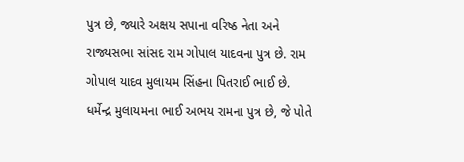પુત્ર છે, જ્યારે અક્ષય સપાના વરિષ્ઠ નેતા અને રાજ્યસભા સાંસદ રામ ગોપાલ યાદવના પુત્ર છે. રામ ગોપાલ યાદવ મુલાયમ સિંહના પિતરાઈ ભાઈ છે. ધર્મેન્દ્ર મુલાયમના ભાઈ અભય રામના પુત્ર છે, જે પોતે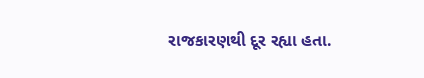રાજકારણથી દૂર રહ્યા હતા.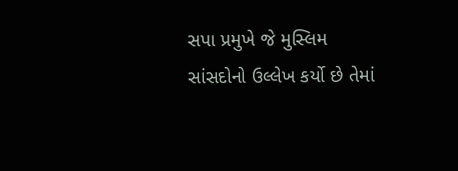સપા પ્રમુખે જે મુસ્લિમ સાંસદોનો ઉલ્લેખ કર્યો છે તેમાં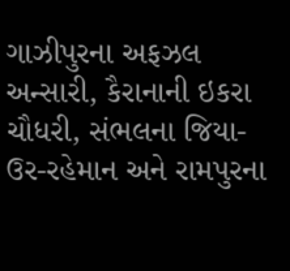ગાઝીપુરના અફઝલ અન્સારી, કૈરાનાની ઇકરા ચૌધરી, સંભલના જિયા-ઉર-રહેમાન અને રામપુરના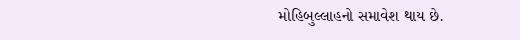મોહિબુલ્લાહનો સમાવેશ થાય છે.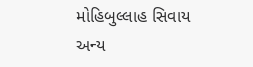મોહિબુલ્લાહ સિવાય અન્ય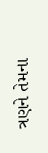ત્રણને તેમના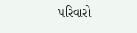પરિવારો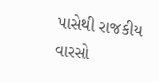પાસેથી રાજકીય વારસો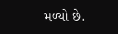મળ્યો છે.